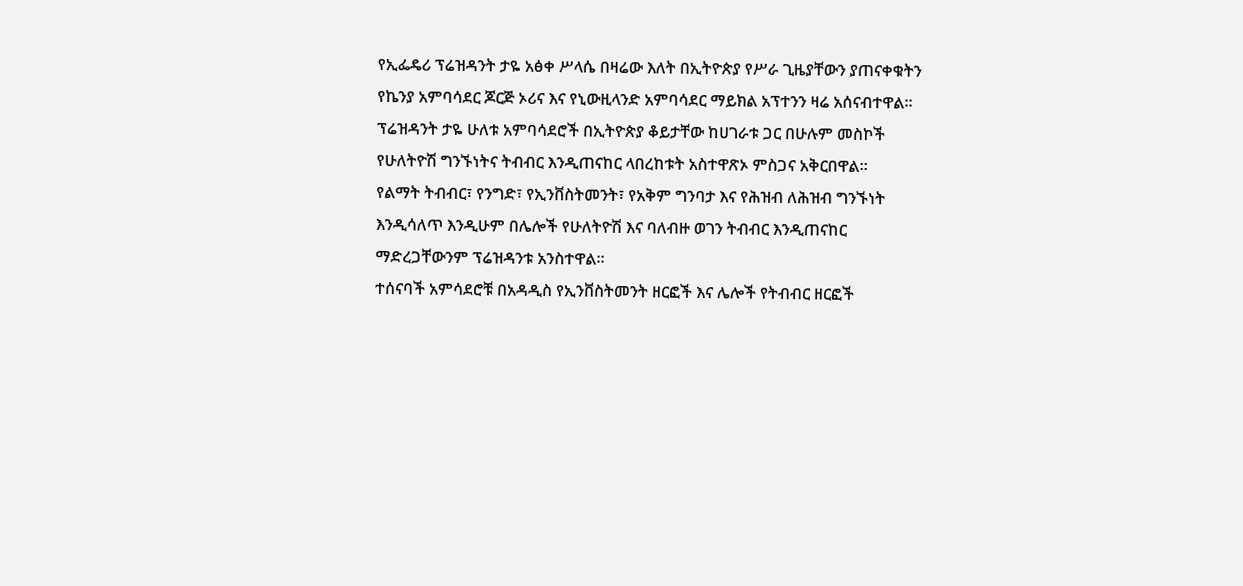የኢፌዴሪ ፕሬዝዳንት ታዬ አፅቀ ሥላሴ በዛሬው እለት በኢትዮጵያ የሥራ ጊዜያቸውን ያጠናቀቁትን የኬንያ አምባሳደር ጆርጅ ኦሪና እና የኒውዚላንድ አምባሳደር ማይክል አፕተንን ዛሬ አሰናብተዋል።
ፕሬዝዳንት ታዬ ሁለቱ አምባሳደሮች በኢትዮጵያ ቆይታቸው ከሀገራቱ ጋር በሁሉም መስኮች የሁለትዮሽ ግንኙነትና ትብብር እንዲጠናከር ላበረከቱት አስተዋጽኦ ምስጋና አቅርበዋል።
የልማት ትብብር፣ የንግድ፣ የኢንቨስትመንት፣ የአቅም ግንባታ እና የሕዝብ ለሕዝብ ግንኙነት እንዲሳለጥ እንዲሁም በሌሎች የሁለትዮሽ እና ባለብዙ ወገን ትብብር እንዲጠናከር ማድረጋቸውንም ፕሬዝዳንቱ አንስተዋል።
ተሰናባች አምሳደሮቹ በአዳዲስ የኢንቨስትመንት ዘርፎች እና ሌሎች የትብብር ዘርፎች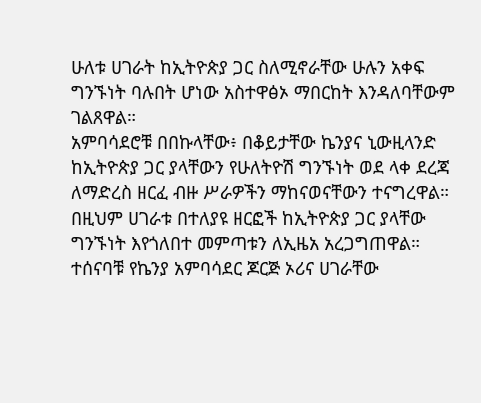ሁለቱ ሀገራት ከኢትዮጵያ ጋር ስለሚኖራቸው ሁሉን አቀፍ ግንኙነት ባሉበት ሆነው አስተዋፅኦ ማበርከት እንዳለባቸውም ገልጸዋል።
አምባሳደሮቹ በበኩላቸው፥ በቆይታቸው ኬንያና ኒውዚላንድ ከኢትዮጵያ ጋር ያላቸውን የሁለትዮሽ ግንኙነት ወደ ላቀ ደረጃ ለማድረስ ዘርፈ ብዙ ሥራዎችን ማከናወናቸውን ተናግረዋል።
በዚህም ሀገራቱ በተለያዩ ዘርፎች ከኢትዮጵያ ጋር ያላቸው ግንኙነት እየጎለበተ መምጣቱን ለኢዜአ አረጋግጠዋል።
ተሰናባቹ የኬንያ አምባሳደር ጆርጅ ኦሪና ሀገራቸው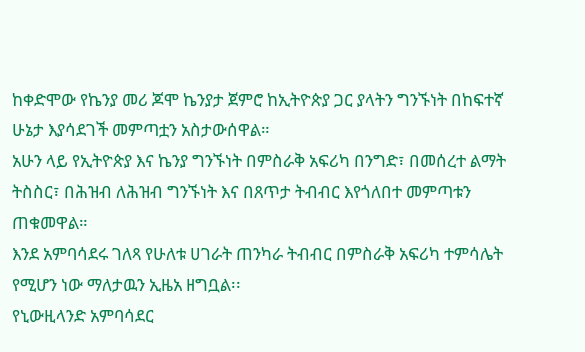ከቀድሞው የኬንያ መሪ ጆሞ ኬንያታ ጀምሮ ከኢትዮጵያ ጋር ያላትን ግንኙነት በከፍተኛ ሁኔታ እያሳደገች መምጣቷን አስታውሰዋል።
አሁን ላይ የኢትዮጵያ እና ኬንያ ግንኙነት በምስራቅ አፍሪካ በንግድ፣ በመሰረተ ልማት ትስስር፣ በሕዝብ ለሕዝብ ግንኙነት እና በጸጥታ ትብብር እየጎለበተ መምጣቱን ጠቁመዋል።
እንደ አምባሳደሩ ገለጻ የሁለቱ ሀገራት ጠንካራ ትብብር በምስራቅ አፍሪካ ተምሳሌት የሚሆን ነው ማለታዉን ኢዜአ ዘግቧል፡፡
የኒውዚላንድ አምባሳደር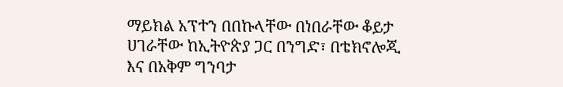ማይክል አፕተን በበኩላቸው በነበራቸው ቆይታ ሀገራቸው ከኢትዮጵያ ጋር በንግድ፣ በቴክኖሎጂ እና በአቅም ግንባታ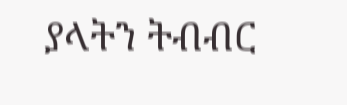ያላትን ትብብር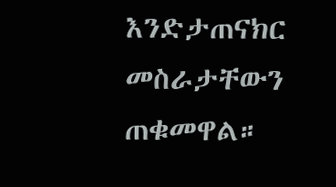እንድታጠናክር መስራታቸውን ጠቁመዋል።